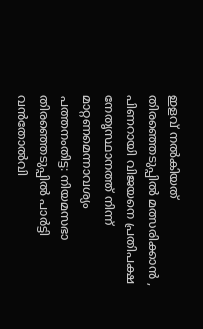ഇളവ് നൽകിയത് തിരഞ്ഞെടുപ്പിൽ മത്സരിക്കാൻ , പിണറായി വിജയനെ പ്രതിപക്ഷ നേതൃസ്ഥാനത്ത് നിന്ന് മാറ്റണമെന്നാവശ്യം
പത്തനംതിട്ട: നിയമസഭാ തിരഞ്ഞെടുപ്പിൽ പാർട്ടി വൻതോൽവി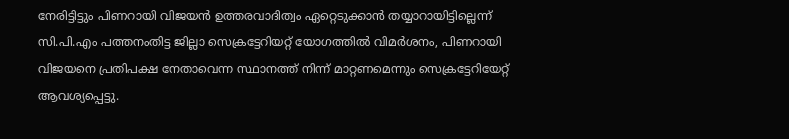നേരിട്ടിട്ടും പിണറായി വിജയൻ ഉത്തരവാദിത്വം ഏറ്റെടുക്കാൻ തയ്യാറായിട്ടില്ലെന്ന് സി.പി.എം പത്തനംതിട്ട ജില്ലാ സെക്രട്ടേറിയറ്റ് യോഗത്തിൽ വിമർശനം, പിണറായി വിജയനെ പ്രതിപക്ഷ നേതാവെന്ന സ്ഥാനത്ത് നിന്ന് മാറ്റണമെന്നും സെക്രട്ടേറിയേറ്റ് ആവശ്യപ്പെട്ടു.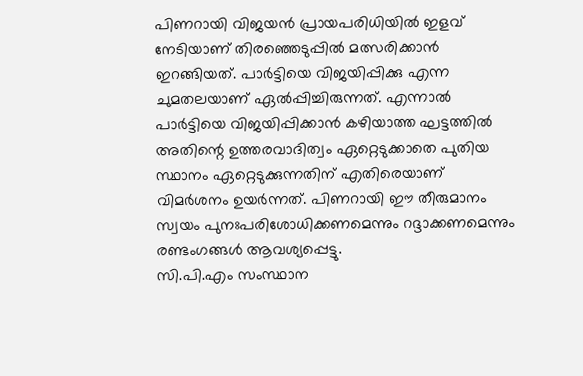പിണറായി വിജയൻ പ്രായപരിധിയിൽ ഇളവ് നേടിയാണ് തിരഞ്ഞെടുപ്പിൽ മത്സരിക്കാൻ ഇറങ്ങിയത്. പാർട്ടിയെ വിജയിപ്പിക്കു എന്ന ചുമതലയാണ് ഏൽപ്പിച്ചിരുന്നത്. എന്നാൽ പാർട്ടിയെ വിജയിപ്പിക്കാൻ കഴിയാത്ത ഘട്ടത്തിൽ അതിന്റെ ഉത്തരവാദിത്വം ഏറ്റെടുക്കാതെ പുതിയ സ്ഥാനം ഏറ്റെടുക്കുന്നതിന് എതിരെയാണ് വിമർശനം ഉയർന്നത്. പിണറായി ഈ തീരുമാനം സ്വയം പുനഃപരിശോധിക്കണമെന്നും റദ്ദാക്കണമെന്നും രണ്ടംഗങ്ങൾ ആവശ്യപ്പെട്ടു.
സി.പി.എം സംസ്ഥാന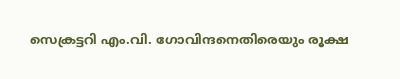സെക്രട്ടറി എം.വി. ഗോവിന്ദനെതിരെയും രൂക്ഷ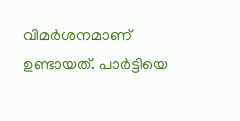വിമർശനമാണ് ഉണ്ടായത്. പാർട്ടിയെ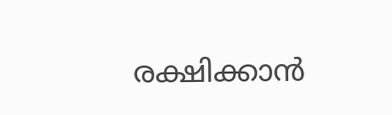രക്ഷിക്കാൻ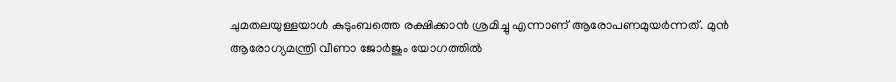ചുമതലയുള്ളയാൾ കുടുംബത്തെ രക്ഷിക്കാൻ ശ്രമിച്ചു എന്നാണ് ആരോപണമുയർന്നത്. മുൻ ആരോഗ്യമന്ത്രി വീണാ ജോർജും യോഗത്തിൽ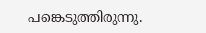പങ്കെടുത്തിരുന്നു.